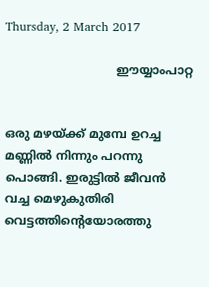Thursday, 2 March 2017

                              ഈയ്യാംപാറ്റ


ഒരു മഴയ്ക്ക് മുമ്പേ ഉറച്ച മണ്ണിൽ നിന്നും പറന്നു പൊങ്ങി. ഇരുട്ടിൽ ജീവൻ വച്ച മെഴുകുതിരി വെട്ടത്തിന്റെയോരത്തു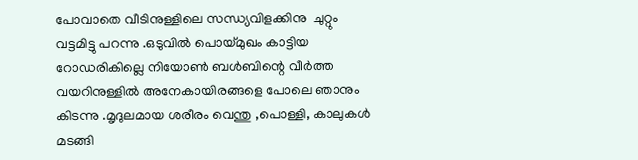പോവാതെ വീടിനുള്ളിലെ സന്ധ്യവിളക്കിനു  ചുറ്റും വട്ടമിട്ടു പറന്നു .ഒടുവിൽ പൊയ്മുഖം കാട്ടിയ റോഡരികില്ലെ നിയോൺ ബൾബിന്റെ വീർത്ത വയറിനുള്ളിൽ അനേകായിരങ്ങളെ പോലെ ഞാനും കിടന്നു .മൃദുലമായ ശരീരം വെന്തു ,പൊള്ളി, കാലുകൾ മടങ്ങി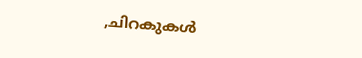,ചിറകുകൾ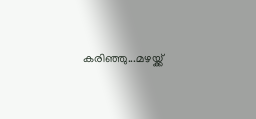കരിഞ്ഞു...മഴയ്ക്ക്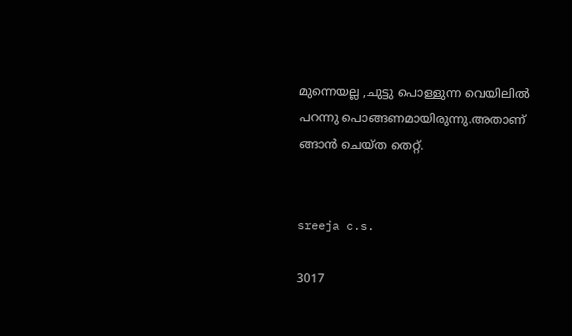മുന്നെയല്ല ,ചുട്ടു പൊള്ളുന്ന വെയിലിൽ പറന്നു പൊങ്ങണമായിരുന്നു.അതാണ് ങ്ങാൻ ചെയ്ത തെറ്റ്.


sreeja c.s.

3017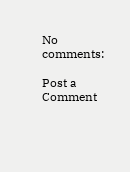No comments:

Post a Comment